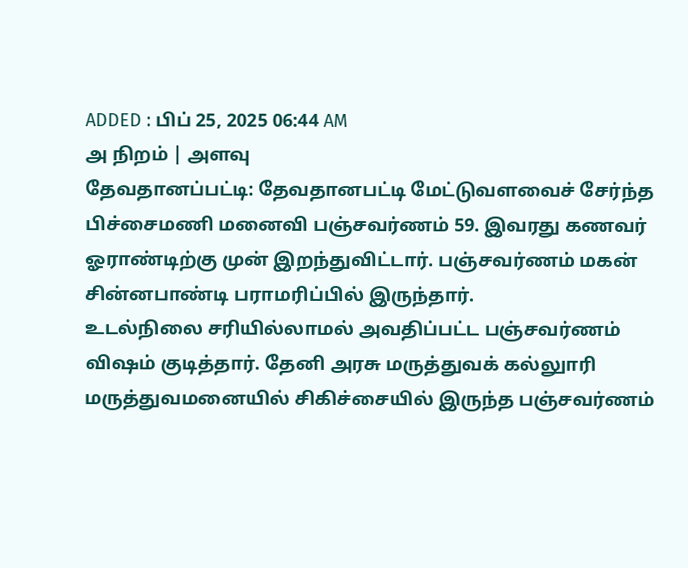ADDED : பிப் 25, 2025 06:44 AM
அ நிறம் | அளவு
தேவதானப்பட்டி: தேவதானபட்டி மேட்டுவளவைச் சேர்ந்த பிச்சைமணி மனைவி பஞ்சவர்ணம் 59. இவரது கணவர் ஓராண்டிற்கு முன் இறந்துவிட்டார். பஞ்சவர்ணம் மகன் சின்னபாண்டி பராமரிப்பில் இருந்தார்.
உடல்நிலை சரியில்லாமல் அவதிப்பட்ட பஞ்சவர்ணம் விஷம் குடித்தார். தேனி அரசு மருத்துவக் கல்லுாரி மருத்துவமனையில் சிகிச்சையில் இருந்த பஞ்சவர்ணம்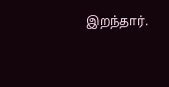இறந்தார்.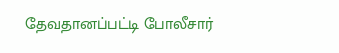தேவதானப்பட்டி போலீசார்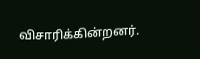விசாரிக்கின்றனர்.